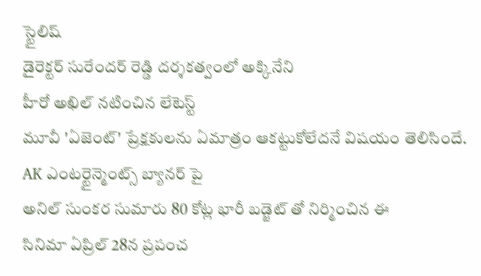స్టైలిష్
డైరెక్టర్ సురేందర్ రెడ్డి దర్శకత్వంలో అక్కినేని
హీరో అఖిల్ నటించిన లేటెస్ట్
మూవీ 'ఏజెంట్' ప్రేక్షకులను ఏమాత్రం ఆకట్టుకోలేదనే విషయం తెలిసిందే. AK ఎంటర్టైన్మెంట్స్ బ్యానర్ పై
అనిల్ సుంకర సుమారు 80 కోట్ల భారీ బడ్జెట్ తో నిర్మించిన ఈ
సినిమా ఏప్రిల్ 28న ప్రపంచ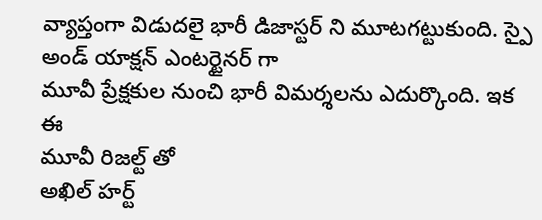వ్యాప్తంగా విడుదలై భారీ డిజాస్టర్ ని మూటగట్టుకుంది. స్పై అండ్ యాక్షన్ ఎంటర్టైనర్ గా
మూవీ ప్రేక్షకుల నుంచి భారీ విమర్శలను ఎదుర్కొంది. ఇక ఈ
మూవీ రిజల్ట్ తో
అఖిల్ హర్ట్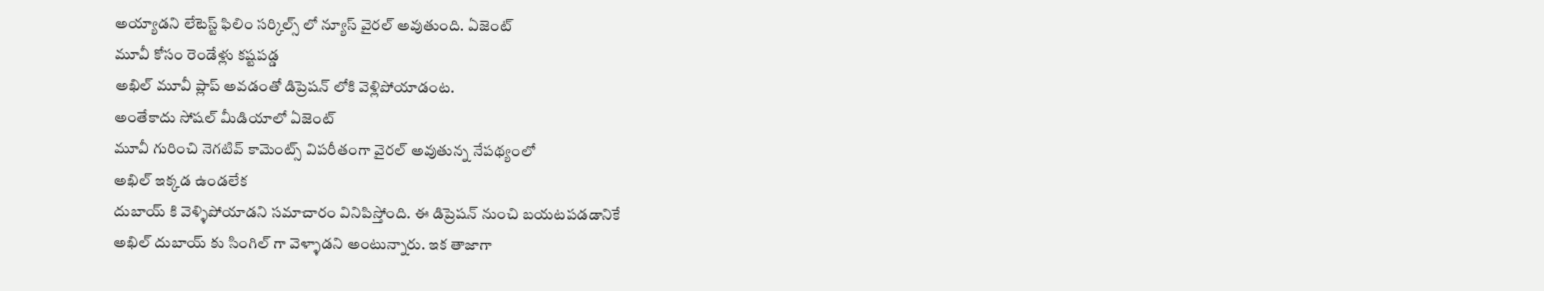అయ్యాడని లేటెస్ట్ ఫిలిం సర్కిల్స్ లో న్యూస్ వైరల్ అవుతుంది. ఏజెంట్
మూవీ కోసం రెండేళ్లు కష్టపడ్డ
అఖిల్ మూవీ ప్లాప్ అవడంతో డిప్రెషన్ లోకి వెళ్లిపోయాడంట.
అంతేకాదు సోషల్ మీడియాలో ఏజెంట్
మూవీ గురించి నెగటివ్ కామెంట్స్ విపరీతంగా వైరల్ అవుతున్న నేపథ్యంలో
అఖిల్ ఇక్కడ ఉండలేక
దుబాయ్ కి వెళ్ళిపోయాడని సమాచారం వినిపిస్తోంది. ఈ డిప్రెషన్ నుంచి బయటపడడానికే
అఖిల్ దుబాయ్ కు సింగిల్ గా వెళ్ళాడని అంటున్నారు. ఇక తాజాగా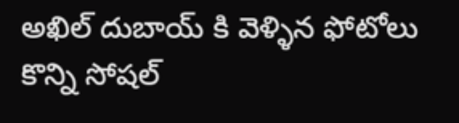అఖిల్ దుబాయ్ కి వెళ్ళిన ఫోటోలు కొన్ని సోషల్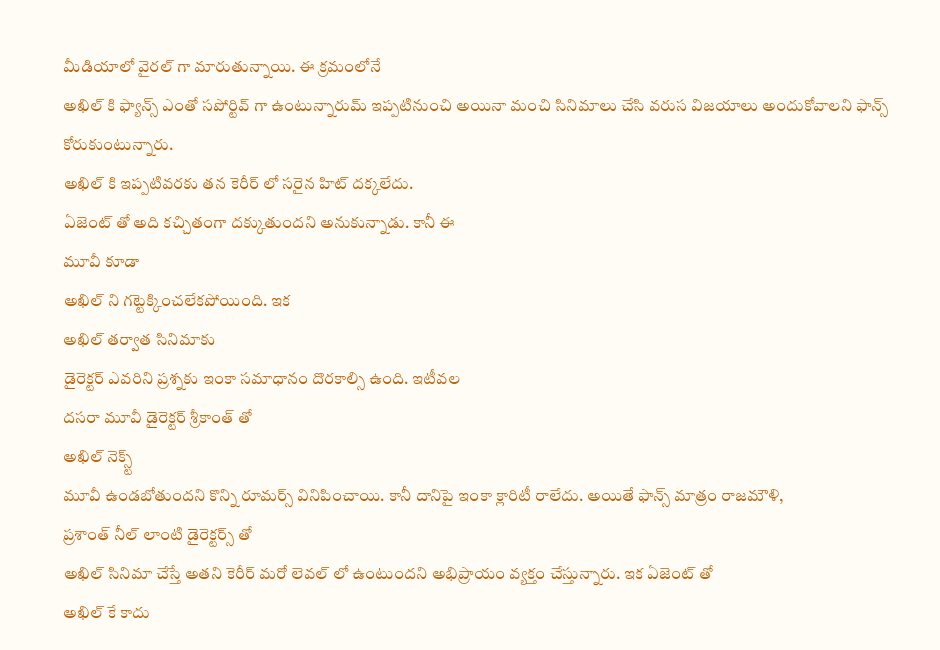మీడియాలో వైరల్ గా మారుతున్నాయి. ఈ క్రమంలోనే
అఖిల్ కి ఫ్యాన్స్ ఎంతో సపోర్టివ్ గా ఉంటున్నారుమ్ ఇప్పటినుంచి అయినా మంచి సినిమాలు చేసి వరుస విజయాలు అందుకోవాలని ఫాన్స్ కోరుకుంటున్నారు.
అఖిల్ కి ఇప్పటివరకు తన కెరీర్ లో సరైన హిట్ దక్కలేదు.
ఏజెంట్ తో అది కచ్చితంగా దక్కుతుందని అనుకున్నాడు. కానీ ఈ
మూవీ కూడా
అఖిల్ ని గట్టెక్కించలేకపోయింది. ఇక
అఖిల్ తర్వాత సినిమాకు
డైరెక్టర్ ఎవరిని ప్రశ్నకు ఇంకా సమాధానం దొరకాల్సి ఉంది. ఇటీవల
దసరా మూవీ డైరెక్టర్ శ్రీకాంత్ తో
అఖిల్ నెక్స్ట్
మూవీ ఉండబోతుందని కొన్ని రూమర్స్ వినిపించాయి. కానీ దానిపై ఇంకా క్లారిటీ రాలేదు. అయితే ఫాన్స్ మాత్రం రాజమౌళి,
ప్రశాంత్ నీల్ లాంటి డైరెక్టర్స్ తో
అఖిల్ సినిమా చేస్తే అతని కెరీర్ మరో లెవల్ లో ఉంటుందని అభిప్రాయం వ్యక్తం చేస్తున్నారు. ఇక ఏజెంట్ తో
అఖిల్ కే కాదు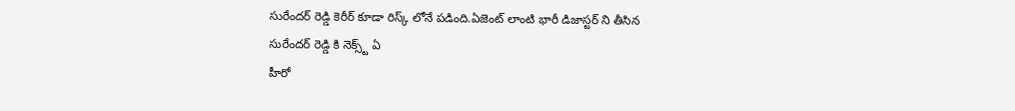సురేందర్ రెడ్డి కెరీర్ కూడా రిస్క్ లోనే పడింది.ఏజెంట్ లాంటి భారీ డిజాస్టర్ ని తీసిన
సురేందర్ రెడ్డి కి నెక్స్ట్ ఏ
హీరో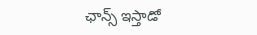ఛాన్స్ ఇస్తాడో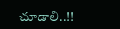చూడాలి..!!